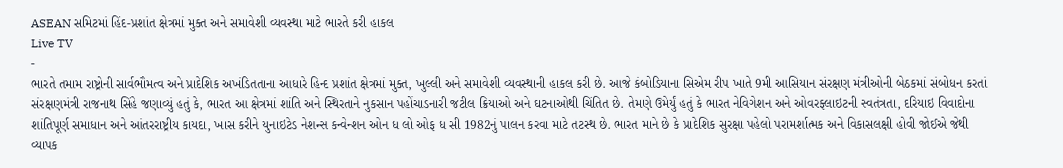ASEAN સમિટમાં હિંદ-પ્રશાંત ક્ષેત્રમાં મુક્ત અને સમાવેશી વ્યવસ્થા માટે ભારતે કરી હાકલ
Live TV
-
ભારતે તમામ રાષ્ટ્રોની સાર્વભૌમત્વ અને પ્રાદેશિક અખંડિતતાના આધારે હિન્દ પ્રશાંત ક્ષેત્રમાં મુક્ત, ખુલ્લી અને સમાવેશી વ્યવસ્થાની હાકલ કરી છે. આજે કંબોડિયાના સિએમ રીપ ખાતે 9મી આસિયાન સંરક્ષણ મંત્રીઓની બેઠકમાં સંબોધન કરતાં સંરક્ષણમંત્રી રાજનાથ સિંહે જણાવ્યું હતું કે, ભારત આ ક્ષેત્રમાં શાંતિ અને સ્થિરતાને નુકસાન પહોંચાડનારી જટીલ ક્રિયાઓ અને ઘટનાઓથી ચિંતિત છે. તેમણે ઉમેર્યું હતું કે ભારત નેવિગેશન અને ઓવરફ્લાઇટની સ્વતંત્રતા, દરિયાઇ વિવાદોના શાંતિપૂર્ણ સમાધાન અને આંતરરાષ્ટ્રીય કાયદા, ખાસ કરીને યુનાઇટેડ નેશન્સ કન્વેન્શન ઓન ધ લો ઓફ ધ સી 1982નું પાલન કરવા માટે તટસ્થ છે. ભારત માને છે કે પ્રાદેશિક સુરક્ષા પહેલો પરામર્શાત્મક અને વિકાસલક્ષી હોવી જોઈએ જેથી વ્યાપક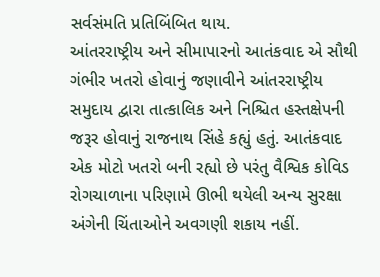સર્વસંમતિ પ્રતિબિંબિત થાય.
આંતરરાષ્ટ્રીય અને સીમાપારનો આતંકવાદ એ સૌથી ગંભીર ખતરો હોવાનું જણાવીને આંતરરાષ્ટ્રીય સમુદાય દ્વારા તાત્કાલિક અને નિશ્ચિત હસ્તક્ષેપની જરૂર હોવાનું રાજનાથ સિંહે કહ્યું હતું. આતંકવાદ એક મોટો ખતરો બની રહ્યો છે પરંતુ વૈશ્વિક કોવિડ રોગચાળાના પરિણામે ઊભી થયેલી અન્ય સુરક્ષા અંગેની ચિંતાઓને અવગણી શકાય નહીં.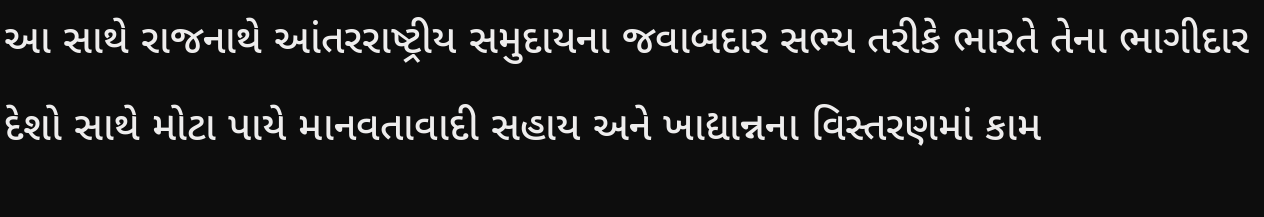આ સાથે રાજનાથે આંતરરાષ્ટ્રીય સમુદાયના જવાબદાર સભ્ય તરીકે ભારતે તેના ભાગીદાર દેશો સાથે મોટા પાયે માનવતાવાદી સહાય અને ખાદ્યાન્નના વિસ્તરણમાં કામ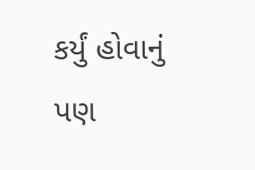કર્યું હોવાનું પણ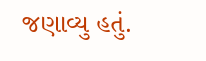જણાવ્યુ હતું.